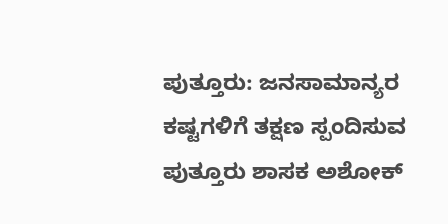ಪುತ್ತೂರು: ಜನಸಾಮಾನ್ಯರ ಕಷ್ಟಗಳಿಗೆ ತಕ್ಷಣ ಸ್ಪಂದಿಸುವ ಪುತ್ತೂರು ಶಾಸಕ ಅಶೋಕ್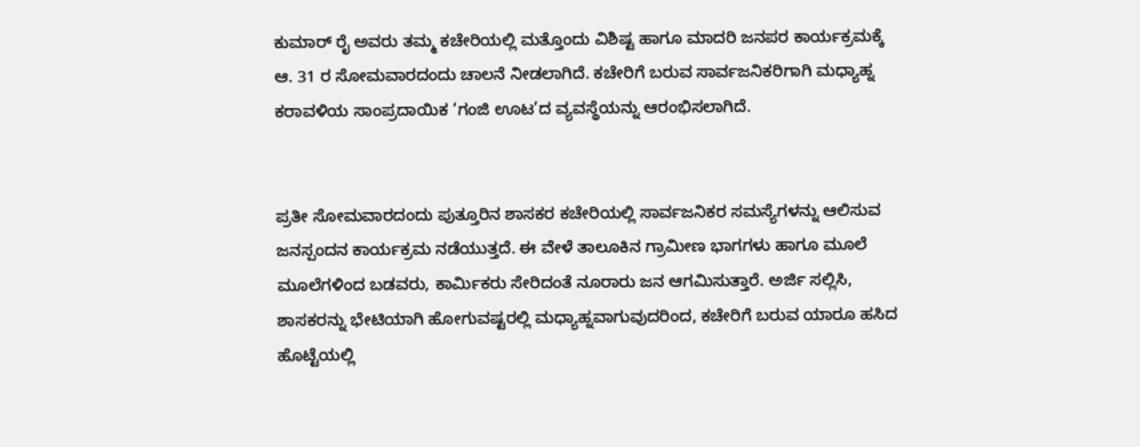ಕುಮಾರ್ ರೈ ಅವರು ತಮ್ಮ ಕಚೇರಿಯಲ್ಲಿ ಮತ್ತೊಂದು ವಿಶಿಷ್ಟ ಹಾಗೂ ಮಾದರಿ ಜನಪರ ಕಾರ್ಯಕ್ರಮಕ್ಕೆ ಆ. 31 ರ ಸೋಮವಾರದಂದು ಚಾಲನೆ ನೀಡಲಾಗಿದೆ. ಕಚೇರಿಗೆ ಬರುವ ಸಾರ್ವಜನಿಕರಿಗಾಗಿ ಮಧ್ಯಾಹ್ನ ಕರಾವಳಿಯ ಸಾಂಪ್ರದಾಯಿಕ ‘ಗಂಜಿ ಊಟ’ದ ವ್ಯವಸ್ಥೆಯನ್ನು ಆರಂಭಿಸಲಾಗಿದೆ.


ಪ್ರತೀ ಸೋಮವಾರದಂದು ಪುತ್ತೂರಿನ ಶಾಸಕರ ಕಚೇರಿಯಲ್ಲಿ ಸಾರ್ವಜನಿಕರ ಸಮಸ್ಯೆಗಳನ್ನು ಆಲಿಸುವ ಜನಸ್ಪಂದನ ಕಾರ್ಯಕ್ರಮ ನಡೆಯುತ್ತದೆ. ಈ ವೇಳೆ ತಾಲೂಕಿನ ಗ್ರಾಮೀಣ ಭಾಗಗಳು ಹಾಗೂ ಮೂಲೆ ಮೂಲೆಗಳಿಂದ ಬಡವರು, ಕಾರ್ಮಿಕರು ಸೇರಿದಂತೆ ನೂರಾರು ಜನ ಆಗಮಿಸುತ್ತಾರೆ. ಅರ್ಜಿ ಸಲ್ಲಿಸಿ, ಶಾಸಕರನ್ನು ಭೇಟಿಯಾಗಿ ಹೋಗುವಷ್ಟರಲ್ಲಿ ಮಧ್ಯಾಹ್ನವಾಗುವುದರಿಂದ, ಕಚೇರಿಗೆ ಬರುವ ಯಾರೂ ಹಸಿದ ಹೊಟ್ಟೆಯಲ್ಲಿ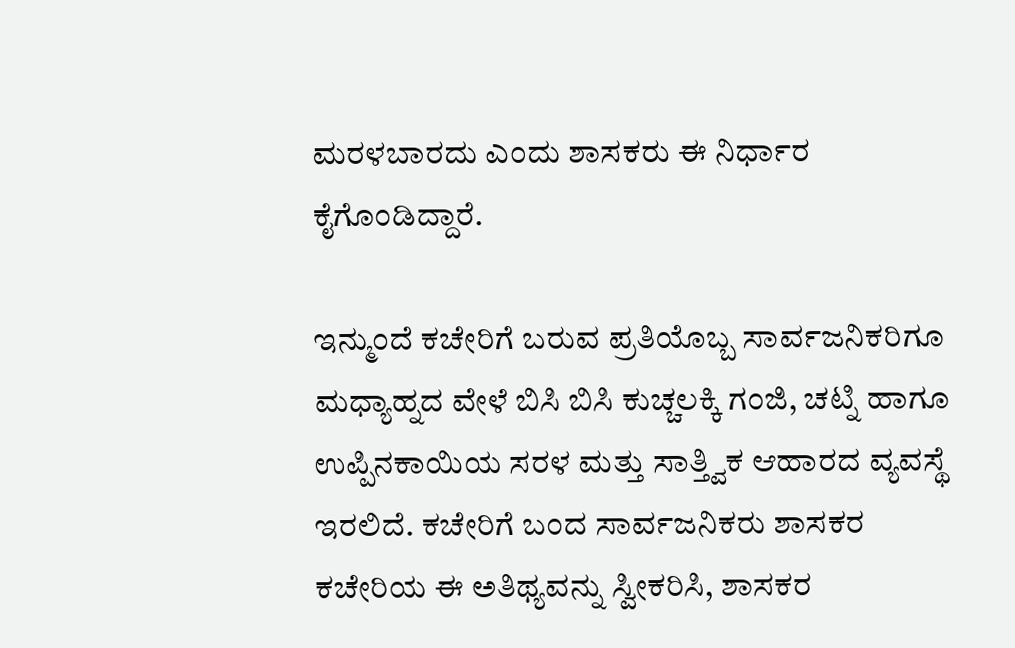ಮರಳಬಾರದು ಎಂದು ಶಾಸಕರು ಈ ನಿರ್ಧಾರ ಕೈಗೊಂಡಿದ್ದಾರೆ.

ಇನ್ಮುಂದೆ ಕಚೇರಿಗೆ ಬರುವ ಪ್ರತಿಯೊಬ್ಬ ಸಾರ್ವಜನಿಕರಿಗೂ ಮಧ್ಯಾಹ್ನದ ವೇಳೆ ಬಿಸಿ ಬಿಸಿ ಕುಚ್ಚಲಕ್ಕಿ ಗಂಜಿ, ಚಟ್ನಿ ಹಾಗೂ ಉಪ್ಪಿನಕಾಯಿಯ ಸರಳ ಮತ್ತು ಸಾತ್ತ್ವಿಕ ಆಹಾರದ ವ್ಯವಸ್ಥೆ ಇರಲಿದೆ. ಕಚೇರಿಗೆ ಬಂದ ಸಾರ್ವಜನಿಕರು ಶಾಸಕರ ಕಚೇರಿಯ ಈ ಅತಿಥ್ಯವನ್ನು ಸ್ವೀಕರಿಸಿ, ಶಾಸಕರ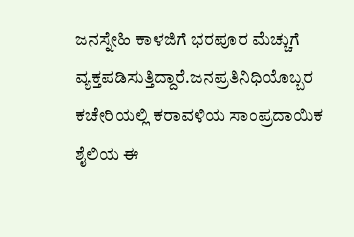ಜನಸ್ನೇಹಿ ಕಾಳಜಿಗೆ ಭರಪೂರ ಮೆಚ್ಚುಗೆ ವ್ಯಕ್ತಪಡಿಸುತ್ತಿದ್ದಾರೆ.ಜನಪ್ರತಿನಿಧಿಯೊಬ್ಬರ ಕಚೇರಿಯಲ್ಲಿ ಕರಾವಳಿಯ ಸಾಂಪ್ರದಾಯಿಕ ಶೈಲಿಯ ಈ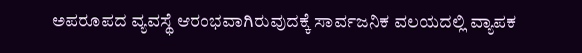ಅಪರೂಪದ ವ್ಯವಸ್ಥೆ ಆರಂಭವಾಗಿರುವುದಕ್ಕೆ ಸಾರ್ವಜನಿಕ ವಲಯದಲ್ಲಿ ವ್ಯಾಪಕ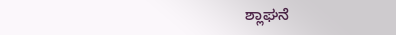ಶ್ಲಾಘನೆ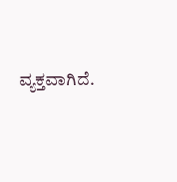ವ್ಯಕ್ತವಾಗಿದೆ.